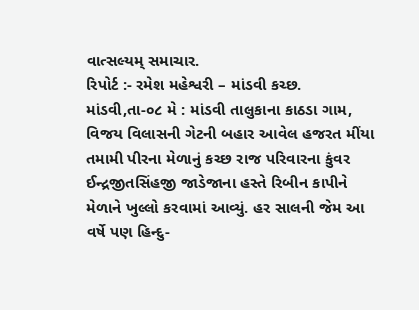વાત્સલ્યમ્ સમાચાર.
રિપોર્ટ :- રમેશ મહેશ્વરી – માંડવી કચ્છ.
માંડવી,તા-૦૮ મે : માંડવી તાલુકાના કાઠડા ગામ, વિજય વિલાસની ગેટની બહાર આવેલ હજરત મીંયા તમામી પીરના મેળાનું કચ્છ રાજ પરિવારના કુંવર ઈન્દ્રજીતસિંહજી જાડેજાના હસ્તે રિબીન કાપીને મેળાને ખુલ્લો કરવામાં આવ્યું. હર સાલની જેમ આ વર્ષે પણ હિન્દુ-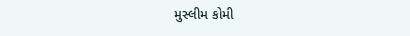મુસ્લીમ કોમી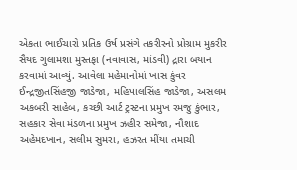એકતા ભાઈચારો પ્રતિક ઉર્ષ પ્રસંગે તકરીરનો પ્રોગ્રામ મુકરીર સૈયદ ગુલામશા મુસ્તફા (નવાવાસ, માંડવી) દ્રારા બયાન કરવામાં આવ્યું. આવેલા મહેમાનોમાં ખાસ કુંવર ઈન્દ્રજીતસિંહજી જાડેજા, મહિપાલસિંહ જાડેજા, અસલમ અકબરી સાહેબ, કચ્છી આર્ટ ટ્રસ્ટના પ્રમુખ રમજુ કુંભાર, સહકાર સેવા મંડળના પ્રમુખ ઝહીર સમેજા, નૌશાદ અહેમદખાન, સલીમ સુમરા, હઝરત મીંયા તમાચી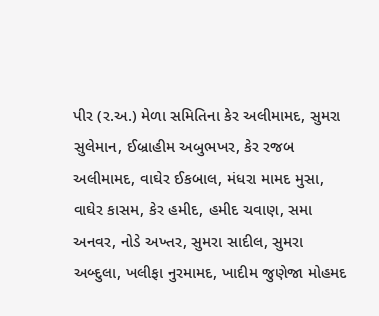પીર (ર.અ.) મેળા સમિતિના કેર અલીમામદ, સુમરા સુલેમાન, ઈબ્રાહીમ અબુભખર, કેર રજબ અલીમામદ, વાઘેર ઈકબાલ, મંધરા મામદ મુસા, વાઘેર કાસમ, કેર હમીદ, હમીદ ચવાણ, સમા અનવર, નોડે અખ્તર, સુમરા સાદીલ, સુમરા અબ્દુલા, ખલીફા નુરમામદ, ખાદીમ જુણેજા મોહમદ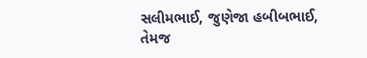સલીમભાઈ, જુણેજા હબીબભાઈ, તેમજ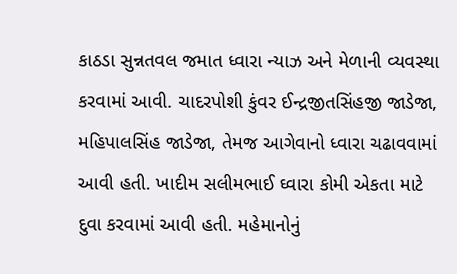કાઠડા સુન્નતવલ જમાત ધ્વારા ન્યાઝ અને મેળાની વ્યવસ્થા કરવામાં આવી. ચાદરપોશી કુંવર ઈન્દ્રજીતસિંહજી જાડેજા, મહિપાલસિંહ જાડેજા, તેમજ આગેવાનો ધ્વારા ચઢાવવામાં આવી હતી. ખાદીમ સલીમભાઈ ઘ્વારા કોમી એકતા માટે દુવા કરવામાં આવી હતી. મહેમાનોનું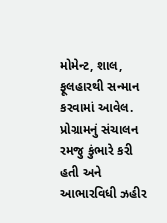મોમેન્ટ, શાલ, ફૂલહારથી સન્માન કરવામાં આવેલ. પ્રોગ્રામનું સંચાલન રમજુ કુંભારે કરી હતી અને આભારવિધી ઝહીર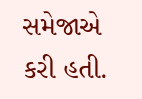સમેજાએ કરી હતી.